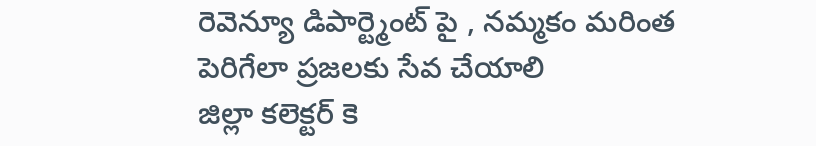రెవెన్యూ డిపార్ట్మెంట్ పై , నమ్మకం మరింత పెరిగేలా ప్రజలకు సేవ చేయాలి
జిల్లా కలెక్టర్ కె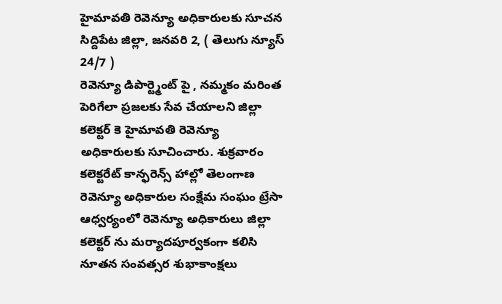హైమావతి రెవెన్యూ అధికారులకు సూచన
సిద్దిపేట జిల్లా, జనవరి 2, ( తెలుగు న్యూస్ 24/7 )
రెవెన్యూ డిపార్ట్మెంట్ పై , నమ్మకం మరింత పెరిగేలా ప్రజలకు సేవ చేయాలని జిల్లా కలెక్టర్ కె హైమావతి రెవెన్యూ అధికారులకు సూచించారు. శుక్రవారం కలెక్టరేట్ కాన్ఫరెన్స్ హాల్లో తెలంగాణ రెవెన్యూ అధికారుల సంక్షేమ సంఘం ట్రేసా ఆధ్వర్యంలో రెవెన్యూ అధికారులు జిల్లా కలెక్టర్ ను మర్యాదపూర్వకంగా కలిసి నూతన సంవత్సర శుభాకాంక్షలు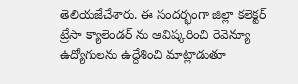తెలియజేచేశారు. ఈ సందర్భంగా జిల్లా కలెక్టర్ ట్రేసా క్యాలెండర్ ను ఆవిష్కరించి రెవెన్యూ ఉద్యోగులను ఉద్దేశించి మాట్లాడుతూ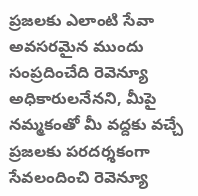ప్రజలకు ఎలాంటి సేవా అవసరమైన ముందు సంప్రదించేది రెవెన్యూ అధికారులనేనని, మీపై నమ్మకంతో మీ వద్దకు వచ్చే ప్రజలకు పరదర్శకంగా సేవలందించి రెవెన్యూ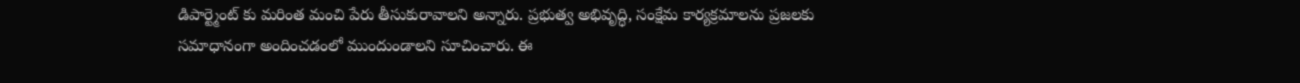డిపార్ట్మెంట్ కు మరింత మంచి పేరు తీసుకురావాలని అన్నారు. ప్రభుత్వ అభివృద్ధి, సంక్షేమ కార్యక్రమాలను ప్రజలకు సమాధానంగా అందించడంలో ముందుండాలని సూచించారు. ఈ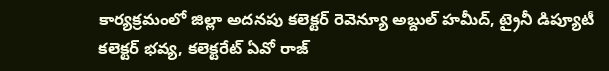కార్యక్రమంలో జిల్లా అదనపు కలెక్టర్ రెవెన్యూ అబ్దుల్ హమీద్, ట్రైనీ డిప్యూటీ కలెక్టర్ భవ్య, కలెక్టరేట్ ఏవో రాజ్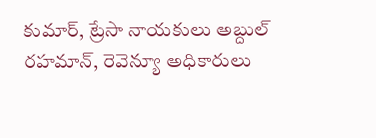కుమార్, ట్రేసా నాయకులు అబ్దుల్ రహమాన్, రెవెన్యూ అధికారులు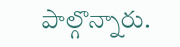పాల్గొన్నారు.